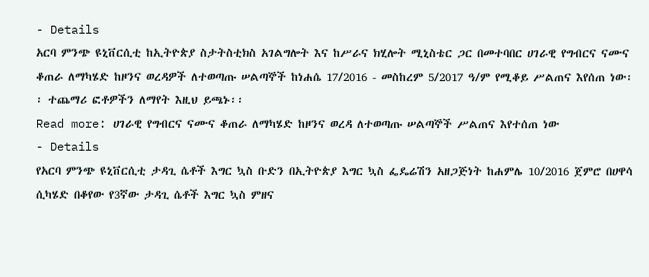- Details
አርባ ምንጭ ዩኒቨርሲቲ ከኢትዮጵያ ስታትስቲክስ አገልግሎት እና ከሥራና ክሂሎት ሚኒስቴር ጋር በመተባበር ሀገራዊ የግብርና ናሙና ቆጠራ ለማካሄድ ከዞንና ወረዳዎች ለተወጣጡ ሠልጣኞች ከነሐሴ 17/2016 - መስከረም 5/2017 ዓ/ም የሚቆይ ሥልጠና እየሰጠ ነው፡፡ ተጨማሪ ፎቶዎችን ለማየት እዚህ ይጫኑ፡፡
Read more: ሀገራዊ የግብርና ናሙና ቆጠራ ለማካሄድ ከዞንና ወረዳ ለተወጣጡ ሠልጣኞች ሥልጠና እየተሰጠ ነው
- Details
የአርባ ምንጭ ዩኒቨርሲቲ ታዳጊ ሴቶች እግር ኳስ ቡድን በኢትዮጵያ እግር ኳስ ፌዴሬሽን አዘጋጅነት ከሐምሌ 10/2016 ጀምሮ በሀዋሳ ሲካሄድ በቆየው የ3ኛው ታዳጊ ሴቶች እግር ኳስ ምዘና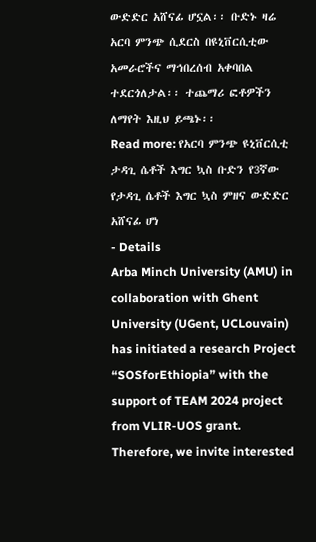ውድድር አሸናፊ ሆኗል፡፡ ቡድኑ ዛሬ አርባ ምንጭ ሲደርስ በዩኒቨርሲቲው አመራሮችና ማኅበረሰብ አቀባበል ተደርጎለታል፡፡ ተጨማሪ ፎቶዎችን ለማየት እዚህ ይጫኑ፡፡
Read more: የአርባ ምንጭ ዩኒቨርሲቲ ታዳጊ ሴቶች እግር ኳስ ቡድን የ3ኛው የታዳጊ ሴቶች እግር ኳስ ምዘና ውድድር አሸናፊ ሆነ
- Details
Arba Minch University (AMU) in collaboration with Ghent University (UGent, UCLouvain) has initiated a research Project “SOSforEthiopia” with the support of TEAM 2024 project from VLIR-UOS grant. Therefore, we invite interested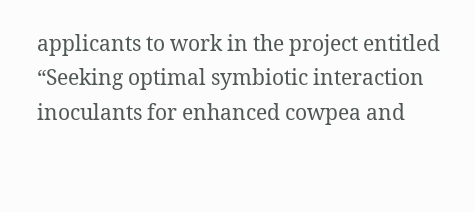applicants to work in the project entitled “Seeking optimal symbiotic interaction inoculants for enhanced cowpea and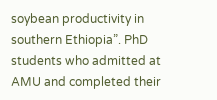soybean productivity in southern Ethiopia”. PhD students who admitted at AMU and completed their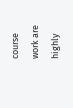course work are highly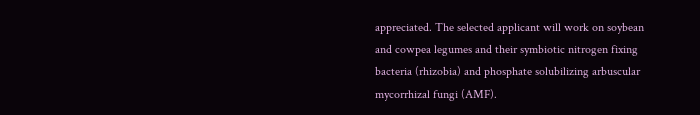appreciated. The selected applicant will work on soybean and cowpea legumes and their symbiotic nitrogen fixing bacteria (rhizobia) and phosphate solubilizing arbuscular mycorrhizal fungi (AMF).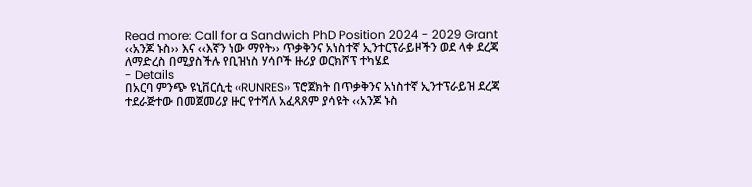Read more: Call for a Sandwich PhD Position 2024 - 2029 Grant
‹‹አንጆ ኑስ›› እና ‹‹እኛን ነው ማየት›› ጥቃቅንና አነስተኛ ኢንተርፕራይዞችን ወደ ላቀ ደረጃ ለማድረስ በሚያስችሉ የቢዝነስ ሃሳቦች ዙሪያ ወርክሾፕ ተካሄደ
- Details
በአርባ ምንጭ ዩኒቨርሲቲ ‹‹RUNRES›› ፕሮጀክት በጥቃቅንና አነስተኛ ኢንተፕራይዝ ደረጃ ተደራጅተው በመጀመሪያ ዙር የተሻለ አፈጻጸም ያሳዩት ‹‹አንጆ ኑስ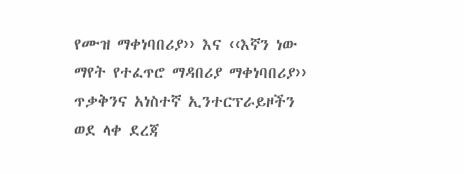የሙዝ ማቀነባበሪያ›› እና ‹‹እኛን ነው ማየት የተፈጥሮ ማዳበሪያ ማቀነባበሪያ›› ጥቃቅንና አነስተኛ ኢንተርፕራይዞችን ወደ ላቀ ደረጃ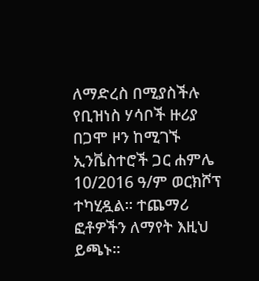ለማድረስ በሚያስችሉ የቢዝነስ ሃሳቦች ዙሪያ በጋሞ ዞን ከሚገኙ ኢንቬስተሮች ጋር ሐምሌ 10/2016 ዓ/ም ወርክሾፕ ተካሂዷል፡፡ ተጨማሪ ፎቶዎችን ለማየት እዚህ ይጫኑ፡፡